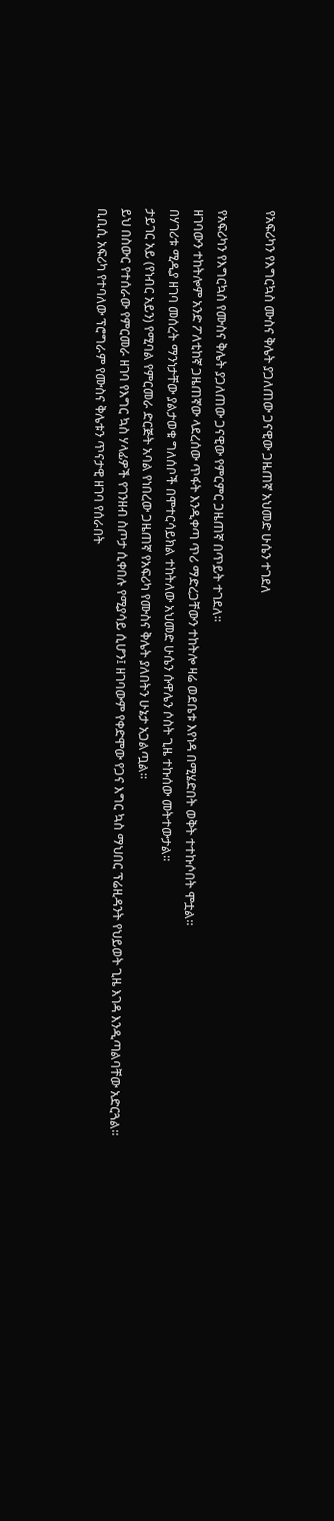የአፍሪካን የእግርኳስ ሙስና ቅሌት ያጋለጠው ጋናዊው ጋዜጠኛ አህመድ ሁሴን ተገደለ

የአፍሪካን የእግርኳስ የሙስና ቅሌት ያጋለጠው ጋናዊው የምርምር ጋዜጠኛ በጥይት ተገደለ።
ዘገባውን ተከትሎም አንድ ፖለቲከኛ ጋዜጠኛው ላደረሰው ጥፋት እንዲቀጣ ጥሪ ማድረጋቸውን ተከትሎ ዛሬ ወደቤቱ እየነዳ በሚሄድበት ወቅት ተተኩሶበት ሞቷል።
በሃገሪቱ ሚዲያ ዘገባ መሰረት ማንነታቸው ያልታወቁ ግለሰቦች በሞተርሳይክል ተከትለው አህመድ ሁሴን ሱዋሌን ሶስት ጊዜ ተኩሰው መትተውታል።
ታይገር አይ (የነብር አይን) የሚባል የምርመራ ድርጅት አባል የነበረው ጋዜጠኛ የአፍሪካ የሙስና ቅሌት ያለበትን ሁኔታ አጋልጧል።
ይህ በስውር የተሰራው የምርመራ ዘገባ የእግር ኳስ ሃላፊዎች የገንዘብ ስጦታ ሲቀበሉ የሚያሳይ ሲሆን፤ ዘገባውም የቀድሞው የጋና እግር ኳስ ማህበር ፕሬዚዳንት የህይወት ጊዜ እገዳ እንዲጣልባቸው አድርጓል።
ቢቢሲ አፍሪካ የተባለው ፕሮግራም የሙስና ቅሌቱን ጥናታዊ ዘገባ የሰራበት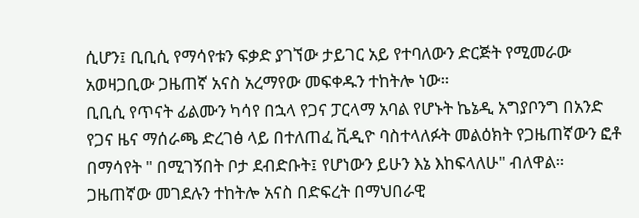ሲሆን፤ ቢቢሲ የማሳየቱን ፍቃድ ያገኘው ታይገር አይ የተባለውን ድርጅት የሚመራው አወዛጋቢው ጋዜጠኛ አናስ አረማየው መፍቀዱን ተከትሎ ነው።
ቢቢሲ የጥናት ፊልሙን ካሳየ በኋላ የጋና ፓርላማ አባል የሆኑት ኬኔዲ አግያቦንግ በአንድ የጋና ዜና ማሰራጫ ድረገፅ ላይ በተለጠፈ ቪዲዮ ባስተላለፉት መልዕክት የጋዜጠኛውን ፎቶ በማሳየት " በሚገኝበት ቦታ ደብድቡት፤ የሆነውን ይሁን እኔ እከፍላለሁ" ብለዋል።
ጋዜጠኛው መገደሉን ተከትሎ አናስ በድፍረት በማህበራዊ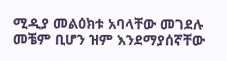ሚዲያ መልዕክቱ አባላቸው መገደሉ መቼም ቢሆን ዝም እንደማያሰኛቸው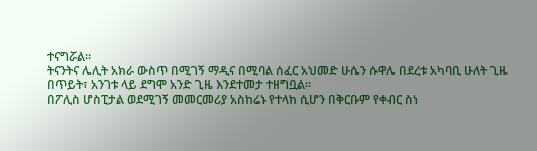ተናግሯል።
ትናንትና ሌሊት አክራ ውስጥ በሚገኝ ማዲና በሚባል ሰፈር አህመድ ሁሴን ሱዋሌ በደረቱ አካባቢ ሁለት ጊዜ በጥይት፣ አንገቱ ላይ ደግሞ አንድ ጊዜ እንደተመታ ተዘግቧል።
በፖሊስ ሆስፒታል ወደሚገኝ መመርመሪያ አስከሬኑ የተላከ ሲሆን በቅርቡም የቀብር ስነ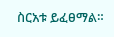ስርአቱ ይፈፀማል።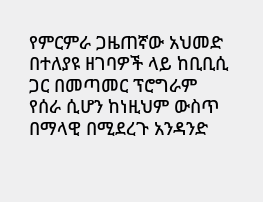የምርምራ ጋዜጠኛው አህመድ በተለያዩ ዘገባዎች ላይ ከቢቢሲ ጋር በመጣመር ፕሮግራም የሰራ ሲሆን ከነዚህም ውስጥ በማላዊ በሚደረጉ አንዳንድ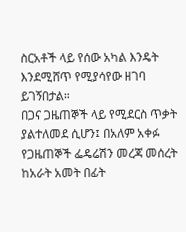ስርአቶች ላይ የሰው አካል እንዴት እንደሚሸጥ የሚያሳየው ዘገባ ይገኝበታል።
በጋና ጋዜጠኞች ላይ የሚደርስ ጥቃት ያልተለመደ ሲሆን፤ በአለም አቀፉ የጋዜጠኞች ፌዴሬሽን መረጃ መሰረት ከአራት አመት በፊት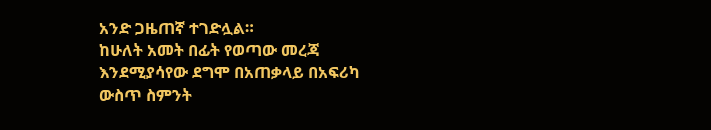አንድ ጋዜጠኛ ተገድሏል።
ከሁለት አመት በፊት የወጣው መረጃ እንደሚያሳየው ደግሞ በአጠቃላይ በአፍሪካ ውስጥ ስምንት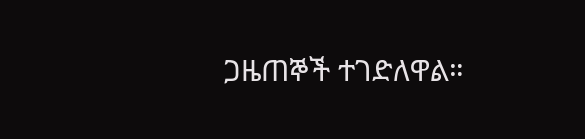ጋዜጠኞች ተገድለዋል።